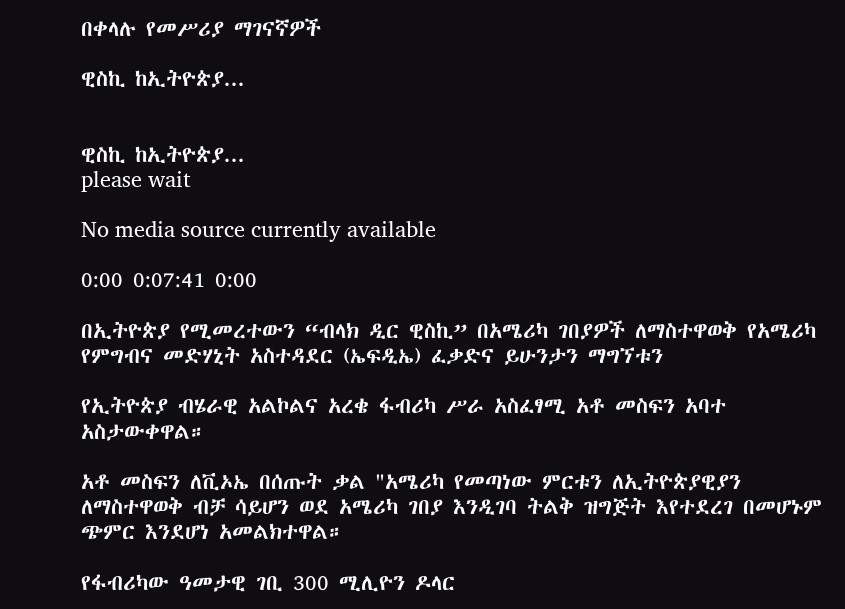በቀላሉ የመሥሪያ ማገናኛዎች

ዊስኪ ከኢትዮጵያ...


ዊስኪ ከኢትዮጵያ...
please wait

No media source currently available

0:00 0:07:41 0:00

በኢትዮጵያ የሚመረተውን “ብላክ ዲር ዊስኪ” በአሜሪካ ገበያዎች ለማስተዋወቅ የአሜሪካ የምግብና መድሃኒት አስተዳደር (ኤፍዲኤ) ፈቃድና ይሁንታን ማግኘቱን

የኢትዮጵያ ብሄራዊ አልኮልና አረቄ ፋብሪካ ሥራ አስፈፃሚ አቶ መስፍን አባተ አስታውቀዋል።

አቶ መስፍን ለቪኦኤ በሰጡት ቃል "አሜሪካ የመጣነው ምርቱን ለኢትዮጵያዊያን ለማስተዋወቅ ብቻ ሳይሆን ወደ አሜሪካ ገበያ እንዲገባ ትልቅ ዝግጅት እየተደረገ በመሆኑም ጭምር እንደሆነ አመልክተዋል።

የፋብሪካው ዓመታዊ ገቢ 300 ሚሊዮን ዶላር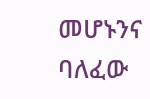መሆኑንና ባለፈው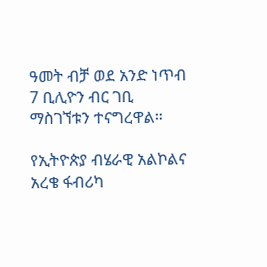ዓመት ብቻ ወደ አንድ ነጥብ 7 ቢሊዮን ብር ገቢ ማስገኘቱን ተናግረዋል።

የኢትዮጵያ ብሄራዊ አልኮልና አረቄ ፋብሪካ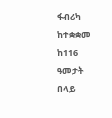ፋብሪካ ከተቋቋመ ከ116 ዓመታት በላይ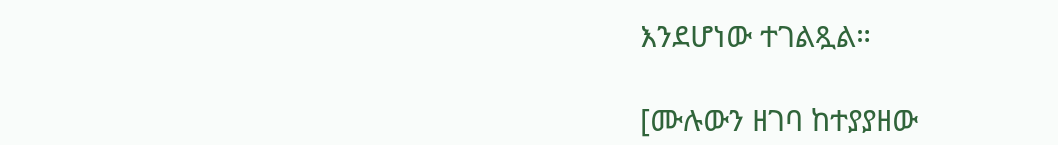እንደሆነው ተገልጿል።

[ሙሉውን ዘገባ ከተያያዘው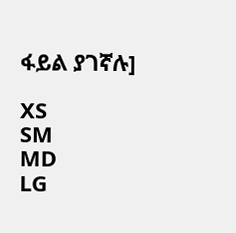ፋይል ያገኛሉ]

XS
SM
MD
LG